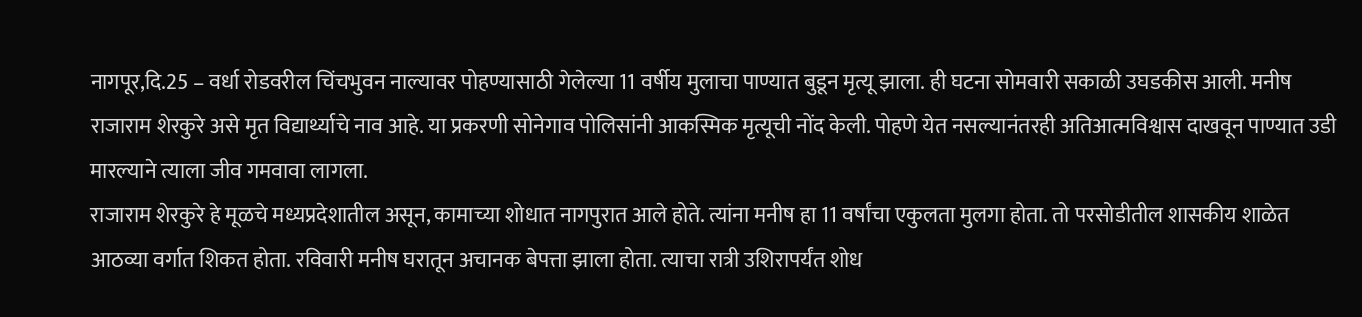नागपूर,दि.25 – वर्धा रोडवरील चिंचभुवन नाल्यावर पोहण्यासाठी गेलेल्या 11 वर्षीय मुलाचा पाण्यात बुडून मृत्यू झाला. ही घटना सोमवारी सकाळी उघडकीस आली. मनीष राजाराम शेरकुरे असे मृत विद्यार्थ्याचे नाव आहे. या प्रकरणी सोनेगाव पोलिसांनी आकस्मिक मृत्यूची नोंद केली. पोहणे येत नसल्यानंतरही अतिआत्मविश्वास दाखवून पाण्यात उडी मारल्याने त्याला जीव गमवावा लागला.
राजाराम शेरकुरे हे मूळचे मध्यप्रदेशातील असून, कामाच्या शोधात नागपुरात आले होते. त्यांना मनीष हा 11 वर्षांचा एकुलता मुलगा होता. तो परसोडीतील शासकीय शाळेत आठव्या वर्गात शिकत होता. रविवारी मनीष घरातून अचानक बेपत्ता झाला होता. त्याचा रात्री उशिरापर्यंत शोध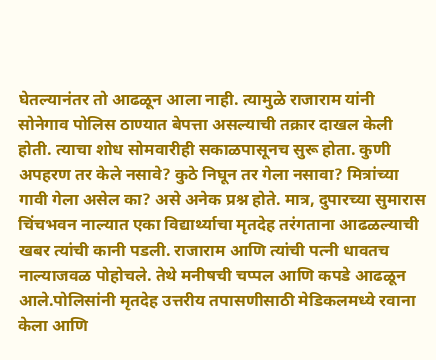घेतल्यानंतर तो आढळून आला नाही. त्यामुळे राजाराम यांनी सोनेगाव पोलिस ठाण्यात बेपत्ता असल्याची तक्रार दाखल केली होती. त्याचा शोध सोमवारीही सकाळपासूनच सुरू होता. कुणी अपहरण तर केले नसावे? कुठे निघून तर गेला नसावा? मित्रांच्या गावी गेला असेल का? असे अनेक प्रश्न होते. मात्र, दुपारच्या सुमारास चिंचभवन नाल्यात एका विद्यार्थ्याचा मृतदेह तरंगताना आढळल्याची खबर त्यांची कानी पडली. राजाराम आणि त्यांची पत्नी धावतच नाल्याजवळ पोहोचले. तेथे मनीषची चप्पल आणि कपडे आढळून आले.पोलिसांनी मृतदेह उत्तरीय तपासणीसाठी मेडिकलमध्ये रवाना केला आणि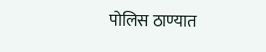पोलिस ठाण्यात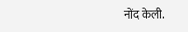नोंद केली.